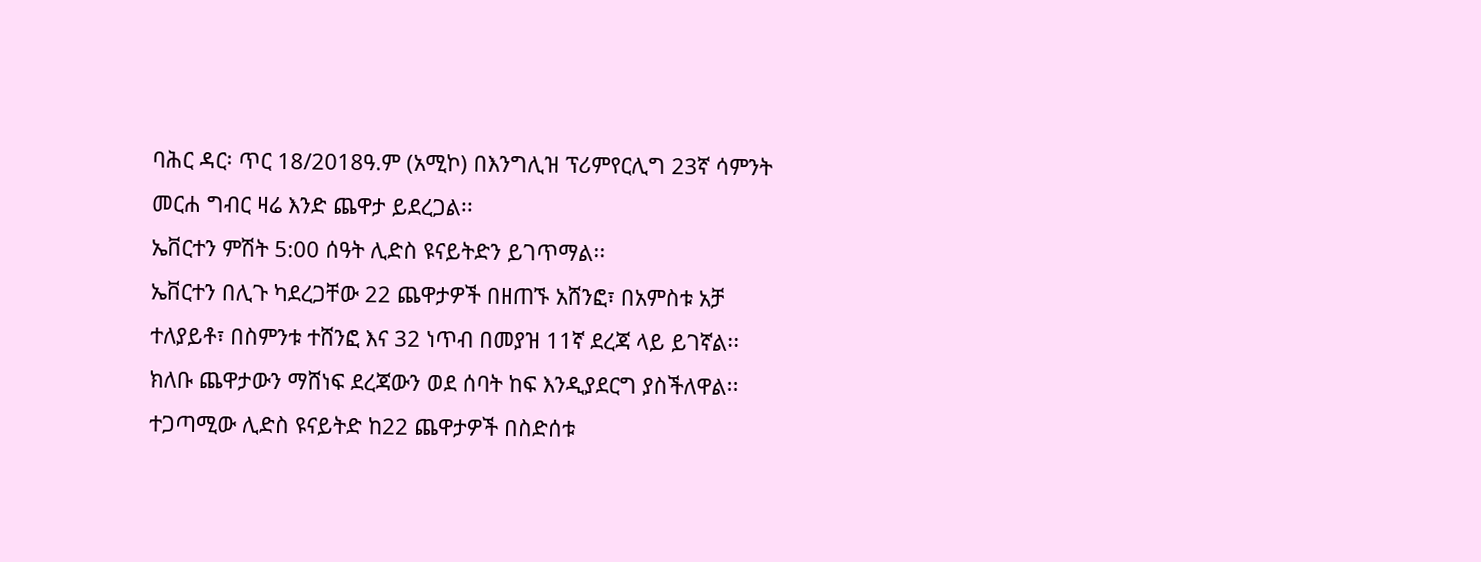ባሕር ዳር፡ ጥር 18/2018ዓ.ም (አሚኮ) በእንግሊዝ ፕሪምየርሊግ 23ኛ ሳምንት መርሐ ግብር ዛሬ እንድ ጨዋታ ይደረጋል፡፡
ኤቨርተን ምሽት 5:00 ሰዓት ሊድስ ዩናይትድን ይገጥማል፡፡
ኤቨርተን በሊጉ ካደረጋቸው 22 ጨዋታዎች በዘጠኙ አሸንፎ፣ በአምስቱ አቻ ተለያይቶ፣ በስምንቱ ተሸንፎ እና 32 ነጥብ በመያዝ 11ኛ ደረጃ ላይ ይገኛል፡፡ ክለቡ ጨዋታውን ማሸነፍ ደረጃውን ወደ ሰባት ከፍ እንዲያደርግ ያስችለዋል፡፡
ተጋጣሚው ሊድስ ዩናይትድ ከ22 ጨዋታዎች በስድሰቱ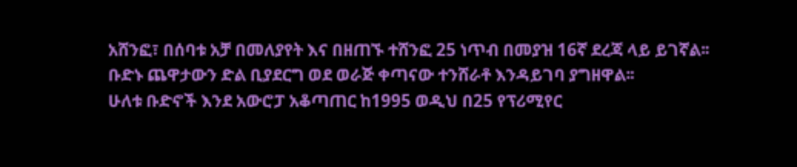አሸንፎ፣ በሰባቱ አቻ በመለያየት እና በዘጠኙ ተሸንፎ 25 ነጥብ በመያዝ 16ኛ ደረጃ ላይ ይገኛል፡፡
ቡድኑ ጨዋታውን ድል ቢያደርግ ወደ ወራጅ ቀጣናው ተንሸራቶ እንዳይገባ ያግዘዋል፡፡
ሁለቱ ቡድኖች እንደ አውሮፓ አቆጣጠር ከ1995 ወዲህ በ25 የፕሪሚየር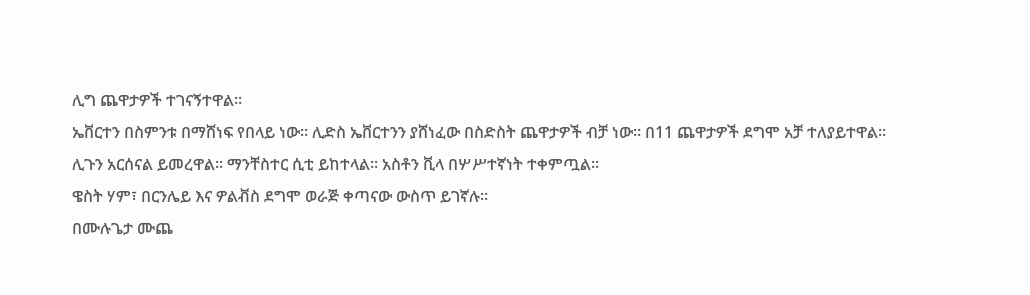ሊግ ጨዋታዎች ተገናኝተዋል።
ኤቨርተን በስምንቱ በማሸነፍ የበላይ ነው። ሊድስ ኤቨርተንን ያሸነፈው በስድስት ጨዋታዎች ብቻ ነው። በ11 ጨዋታዎች ደግሞ አቻ ተለያይተዋል።
ሊጉን አርሰናል ይመረዋል። ማንቸስተር ሲቲ ይከተላል። አስቶን ቪላ በሦሥተኛነት ተቀምጧል።
ዌስት ሃም፣ በርንሌይ እና ዎልቭስ ደግሞ ወራጅ ቀጣናው ውስጥ ይገኛሉ።
በሙሉጌታ ሙጨ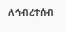ለኅብረተሰብ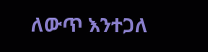ለውጥ እንተጋለ